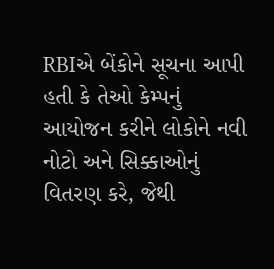RBIએ બેંકોને સૂચના આપી હતી કે તેઓ કેમ્પનું આયોજન કરીને લોકોને નવી નોટો અને સિક્કાઓનું વિતરણ કરે, જેથી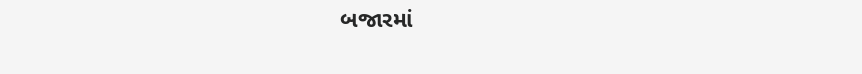બજારમાં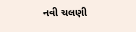નવી ચલણી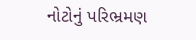નોટોનું પરિભ્રમણ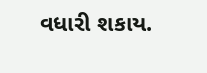વધારી શકાય.